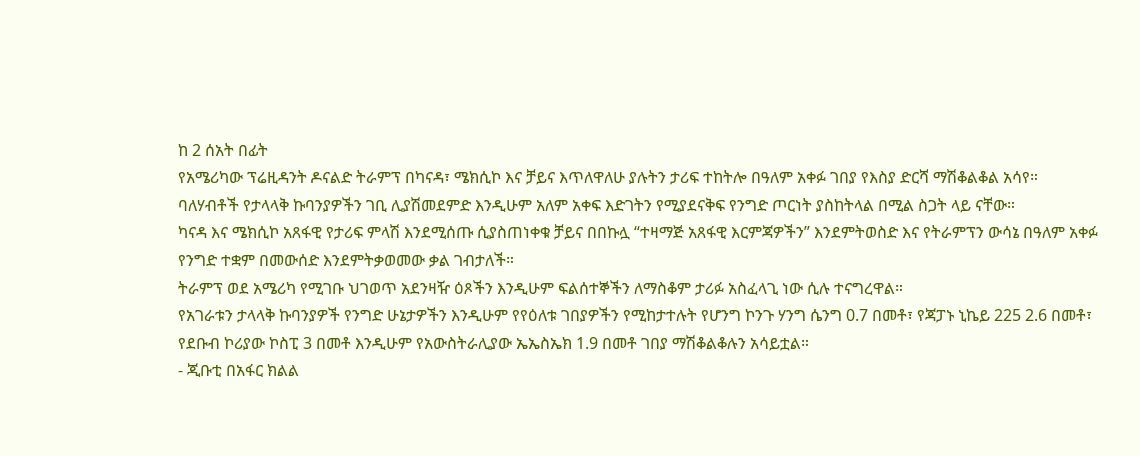ከ 2 ሰአት በፊት
የአሜሪካው ፕሬዚዳንት ዶናልድ ትራምፕ በካናዳ፣ ሜክሲኮ እና ቻይና እጥለዋለሁ ያሉትን ታሪፍ ተከትሎ በዓለም አቀፉ ገበያ የእስያ ድርሻ ማሽቆልቆል አሳየ።
ባለሃብቶች የታላላቅ ኩባንያዎችን ገቢ ሊያሽመደምድ እንዲሁም አለም አቀፍ እድገትን የሚያደናቅፍ የንግድ ጦርነት ያስከትላል በሚል ስጋት ላይ ናቸው።
ካናዳ እና ሜክሲኮ አጸፋዊ የታሪፍ ምላሽ እንደሚሰጡ ሲያስጠነቀቁ ቻይና በበኩሏ “ተዛማጅ አጸፋዊ እርምጃዎችን” እንደምትወስድ እና የትራምፕን ውሳኔ በዓለም አቀፉ የንግድ ተቋም በመውሰድ እንደምትቃወመው ቃል ገብታለች።
ትራምፕ ወደ አሜሪካ የሚገቡ ህገወጥ አደንዛዥ ዕጾችን እንዲሁም ፍልሰተኞችን ለማስቆም ታሪፉ አስፈላጊ ነው ሲሉ ተናግረዋል።
የአገራቱን ታላላቅ ኩባንያዎች የንግድ ሁኔታዎችን እንዲሁም የየዕለቱ ገበያዎችን የሚከታተሉት የሆንግ ኮንጉ ሃንግ ሴንግ 0.7 በመቶ፣ የጃፓኑ ኒኬይ 225 2.6 በመቶ፣ የደቡብ ኮሪያው ኮስፒ 3 በመቶ እንዲሁም የአውስትራሊያው ኤኤስኤክ 1.9 በመቶ ገበያ ማሽቆልቆሉን አሳይቷል።
- ጂቡቲ በአፋር ክልል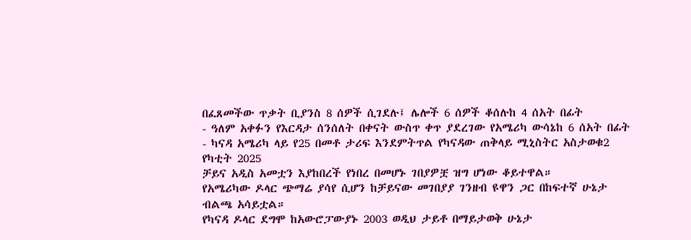በፈጸመችው ጥቃት ቢያንስ 8 ሰዎች ሲገደሉ፤ ሌሎች 6 ሰዎች ቆሰሉከ 4 ሰአት በፊት
- ዓለም አቀፉን የእርዳታ ሰንሰለት በቀናት ውስጥ ቀጥ ያደረገው የአሜሪካ ውሳኔከ 6 ሰአት በፊት
- ካናዳ አሜሪካ ላይ የ25 በመቶ ታሪፍ እንደምትጥል የካናዳው ጠቅላይ ሚኒስትር አስታወቁ2 የካቲት 2025
ቻይና አዲስ አመቷን እያከበረች የነበረ በመሆኑ ገበያዎቿ ዝግ ሆነው ቆይተዋል።
የአሜሪካው ዶላር ጭማሬ ያሳየ ሲሆን ከቻይናው መገበያያ ገንዘብ ዩዋን ጋር በከፍተኛ ሁኔታ ብልጫ አሳይቷል።
የካናዳ ዶላር ደግሞ ከአውሮፓውያኑ 2003 ወዲህ ታይቶ በማይታወቅ ሁኔታ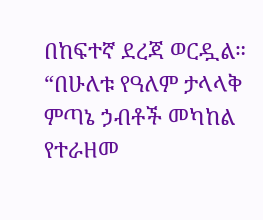በከፍተኛ ደረጃ ወርዷል። “በሁለቱ የዓለም ታላላቅ ምጣኔ ኃብቶች መካከል የተራዘመ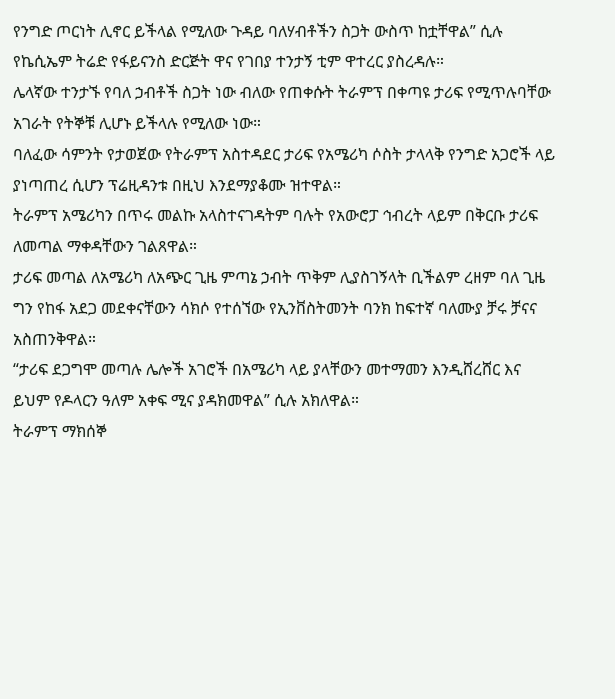የንግድ ጦርነት ሊኖር ይችላል የሚለው ጉዳይ ባለሃብቶችን ስጋት ውስጥ ከቷቸዋል” ሲሉ የኬሲኤም ትሬድ የፋይናንስ ድርጅት ዋና የገበያ ተንታኝ ቲም ዋተረር ያስረዳሉ።
ሌላኛው ተንታኙ የባለ ኃብቶች ስጋት ነው ብለው የጠቀሱት ትራምፕ በቀጣዩ ታሪፍ የሚጥሉባቸው አገራት የትኞቹ ሊሆኑ ይችላሉ የሚለው ነው።
ባለፈው ሳምንት የታወጀው የትራምፕ አስተዳደር ታሪፍ የአሜሪካ ሶስት ታላላቅ የንግድ አጋሮች ላይ ያነጣጠረ ሲሆን ፕሬዚዳንቱ በዚህ እንደማያቆሙ ዝተዋል።
ትራምፕ አሜሪካን በጥሩ መልኩ አላስተናገዳትም ባሉት የአውሮፓ ኅብረት ላይም በቅርቡ ታሪፍ ለመጣል ማቀዳቸውን ገልጸዋል።
ታሪፍ መጣል ለአሜሪካ ለአጭር ጊዜ ምጣኔ ኃብት ጥቅም ሊያስገኝላት ቢችልም ረዘም ባለ ጊዜ ግን የከፋ አደጋ መደቀናቸውን ሳክሶ የተሰኘው የኢንቨስትመንት ባንክ ከፍተኛ ባለሙያ ቻሩ ቻናና አስጠንቅዋል።
“ታሪፍ ደጋግሞ መጣሉ ሌሎች አገሮች በአሜሪካ ላይ ያላቸውን መተማመን እንዲሸረሸር እና ይህም የዶላርን ዓለም አቀፍ ሚና ያዳክመዋል” ሲሉ አክለዋል።
ትራምፕ ማክሰኞ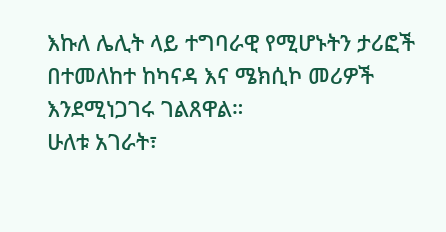እኩለ ሌሊት ላይ ተግባራዊ የሚሆኑትን ታሪፎች በተመለከተ ከካናዳ እና ሜክሲኮ መሪዎች እንደሚነጋገሩ ገልጸዋል።
ሁለቱ አገራት፣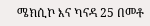ሜክሲኮ እና ካናዳ 25 በመቶ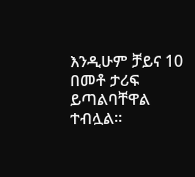እንዲሁም ቻይና 10 በመቶ ታሪፍ ይጣልባቸዋል ተብሏል።